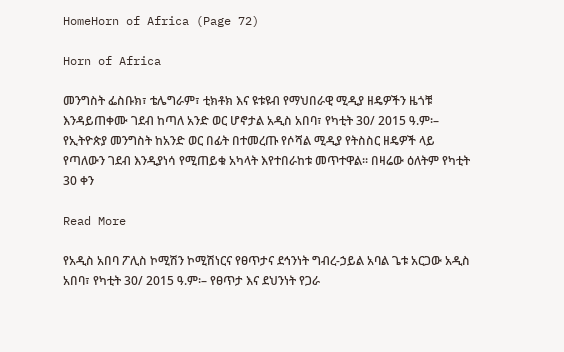HomeHorn of Africa (Page 72)

Horn of Africa

መንግስት ፌስቡክ፣ ቴሌግራም፣ ቲክቶክ እና ዩቱዩብ የማህበራዊ ሚዲያ ዘዴዎችን ዜጎቹ እንዳይጠቀሙ ገደብ ከጣለ አንድ ወር ሆኖታል አዲስ አበባ፣ የካቲት 30/ 2015 ዓ.ም፡– የኢትዮጵያ መንግስት ከአንድ ወር በፊት በተመረጡ የሶሻል ሚዲያ የትስስር ዘዴዎች ላይ የጣለውን ገደብ እንዲያነሳ የሚጠይቁ አካላት እየተበራከቱ መጥተዋል። በዛሬው ዕለትም የካቲት 30 ቀን

Read More

የአዲስ አበባ ፖሊስ ኮሚሽን ኮሚሽነርና የፀጥታና ደኅንነት ግብረ-ኃይል አባል ጌቱ አርጋው አዲስ አበባ፣ የካቲት 30/ 2015 ዓ.ም፡– የፀጥታ እና ደህንነት የጋራ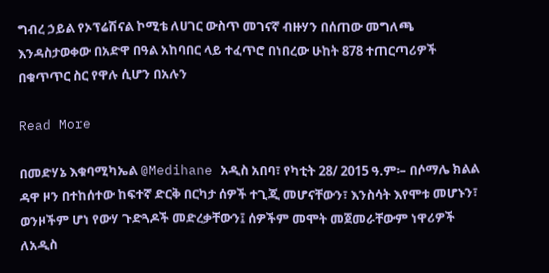ግብረ ኃይል የኦፕሬሽናል ኮሚቴ ለሀገር ውስጥ መገናኛ ብዙሃን በሰጠው መግለጫ እንዳስታወቀው በአድዋ በዓል አከባበር ላይ ተፈጥሮ በነበረው ሁከት 878 ተጠርጣሪዎች በቁጥጥር ስር የዋሉ ሲሆን በአሉን

Read More

በመድሃኔ እቁባሚካኤል @Medihane አዲስ አበባ፣ የካቲት 28/ 2015 ዓ.ም፡– በሶማሌ ክልል ዳዋ ዞን በተከሰተው ከፍተኛ ድርቅ በርካታ ሰዎች ተጊጂ መሆናቸውን፣ እንስሳት እየሞቱ መሆኑን፣ ወንዞችም ሆነ የውሃ ጉድጓዶች መድረቃቸውን፤ ሰዎችም መሞት መጀመራቸውም ነዋሪዎች ለአዲስ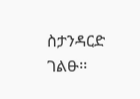ስታንዳርድ ገልፁ፡፡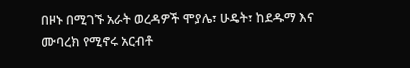በዞኑ በሚገኙ አራት ወረዳዎች ሞያሌ፣ ሁዴት፣ ከደዱማ እና ሙባረክ የሚኖሩ አርብቶ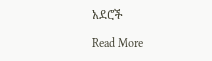አደሮች

Read More